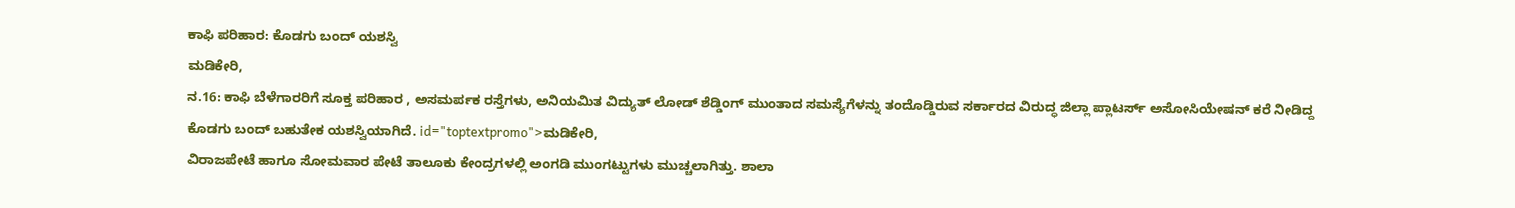ಕಾಫಿ ಪರಿಹಾರ: ಕೊಡಗು ಬಂದ್ ಯಶಸ್ವಿ
ಮಡಿಕೇರಿ,
ನ.16: ಕಾಫಿ ಬೆಳೆಗಾರರಿಗೆ ಸೂಕ್ತ ಪರಿಹಾರ , ಅಸಮರ್ಪಕ ರಸ್ತೆಗಳು, ಅನಿಯಮಿತ ವಿದ್ಯುತ್ ಲೋಡ್ ಶೆಡ್ಡಿಂಗ್ ಮುಂತಾದ ಸಮಸ್ಯೆಗೆಳನ್ನು ತಂದೊಡ್ಡಿರುವ ಸರ್ಕಾರದ ವಿರುದ್ಧ ಜಿಲ್ಲಾ ಪ್ಲಾಟರ್ಸ್ ಅಸೋಸಿಯೇಷನ್ ಕರೆ ನೀಡಿದ್ದ ಕೊಡಗು ಬಂದ್ ಬಹುತೇಕ ಯಶಸ್ವಿಯಾಗಿದೆ. id="toptextpromo">ಮಡಿಕೇರಿ,
ವಿರಾಜಪೇಟೆ ಹಾಗೂ ಸೋಮವಾರ ಪೇಟೆ ತಾಲೂಕು ಕೇಂದ್ರಗಳಲ್ಲಿ ಅಂಗಡಿ ಮುಂಗಟ್ಟುಗಳು ಮುಚ್ಚಲಾಗಿತ್ತು. ಶಾಲಾ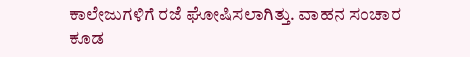ಕಾಲೇಜುಗಳಿಗೆ ರಜೆ ಘೋಷಿಸಲಾಗಿತ್ತು. ವಾಹನ ಸಂಚಾರ ಕೂಡ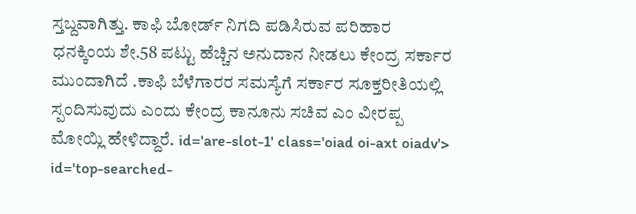ಸ್ತಬ್ದವಾಗಿತ್ತು. ಕಾಫಿ ಬೋರ್ಡ್ ನಿಗದಿ ಪಡಿಸಿರುವ ಪರಿಹಾರ ಧನಕ್ಕಿಂಯ ಶೇ.58 ಪಟ್ಟು ಹೆಚ್ಚಿನ ಅನುದಾನ ನೀಡಲು ಕೇಂದ್ರ ಸರ್ಕಾರ ಮುಂದಾಗಿದೆ .ಕಾಫಿ ಬೆಳೆಗಾರರ ಸಮಸ್ಯೆಗೆ ಸರ್ಕಾರ ಸೂಕ್ತರೀತಿಯಲ್ಲಿ ಸ್ಪಂದಿಸುವುದು ಎಂದು ಕೇಂದ್ರ ಕಾನೂನು ಸಚಿವ ಎಂ ವೀರಪ್ಪ ಮೋಯ್ಲಿ ಹೇಳಿದ್ದಾರೆ. id='are-slot-1' class='oiad oi-axt oiadv'> id='top-searched-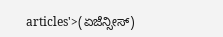articles'>(ಏಜೆನ್ಸೀಸ್)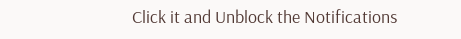Click it and Unblock the Notifications